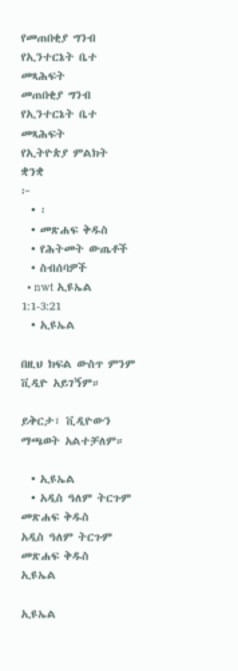የመጠበቂያ ግንብ የኢንተርኔት ቤተ መጻሕፍት
መጠበቂያ ግንብ
የኢንተርኔት ቤተ መጻሕፍት
የኢትዮጵያ ምልክት ቋንቋ
፦
  • ፡
  • መጽሐፍ ቅዱስ
  • የሕትመት ውጤቶች
  • ስብሰባዎች
  • nwt ኢዩኤል 1:1-3:21
  • ኢዩኤል

በዚህ ክፍል ውስጥ ምንም ቪዲዮ አይገኝም።

ይቅርታ፣ ቪዲዮውን ማጫወት አልተቻለም።

  • ኢዩኤል
  • አዲስ ዓለም ትርጉም መጽሐፍ ቅዱስ
አዲስ ዓለም ትርጉም መጽሐፍ ቅዱስ
ኢዩኤል

ኢዩኤል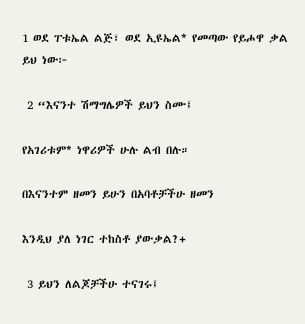1 ወደ ፐቱኤል ልጅ፣ ወደ ኢዩኤል* የመጣው የይሖዋ ቃል ይህ ነው፦

 2 “እናንተ ሽማግሌዎች ይህን ስሙ፤

የአገሪቱም* ነዋሪዎች ሁሉ ልብ በሉ።

በእናንተም ዘመን ይሁን በአባቶቻችሁ ዘመን

እንዲህ ያለ ነገር ተከስቶ ያውቃል?+

 3 ይህን ለልጆቻችሁ ተናገሩ፤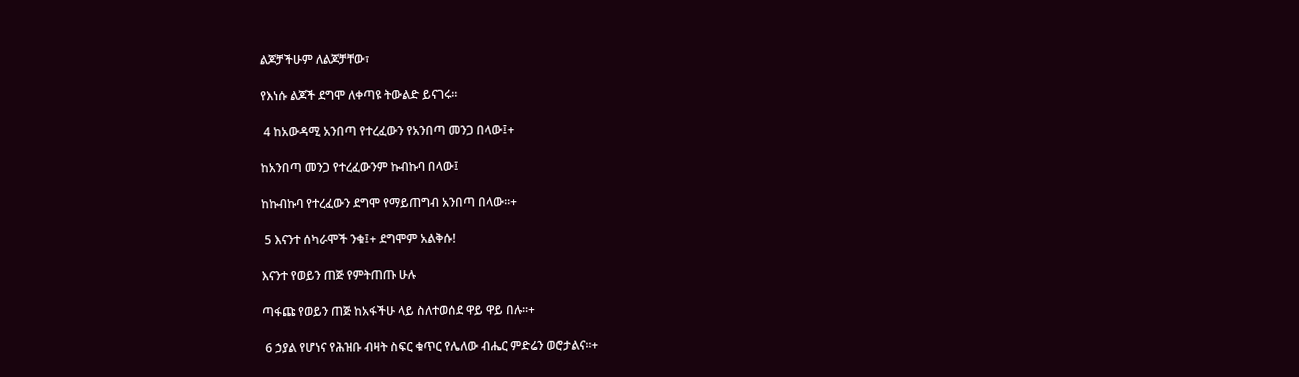ልጆቻችሁም ለልጆቻቸው፣

የእነሱ ልጆች ደግሞ ለቀጣዩ ትውልድ ይናገሩ።

 4 ከአውዳሚ አንበጣ የተረፈውን የአንበጣ መንጋ በላው፤+

ከአንበጣ መንጋ የተረፈውንም ኩብኩባ በላው፤

ከኩብኩባ የተረፈውን ደግሞ የማይጠግብ አንበጣ በላው።+

 5 እናንተ ሰካራሞች ንቁ፤+ ደግሞም አልቅሱ!

እናንተ የወይን ጠጅ የምትጠጡ ሁሉ

ጣፋጩ የወይን ጠጅ ከአፋችሁ ላይ ስለተወሰደ ዋይ ዋይ በሉ።+

 6 ኃያል የሆነና የሕዝቡ ብዛት ስፍር ቁጥር የሌለው ብሔር ምድሬን ወሮታልና።+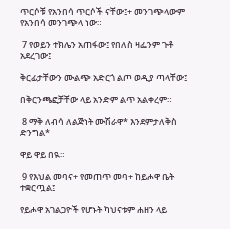ጥርሶቹ የአንበሳ ጥርሶች ናቸው፤+ መንገጭላውም የአንበሳ መንገጭላ ነው።

 7 የወይን ተክሌን አጠፋው፤ የበለስ ዛፌንም ጉቶ አደረገው፤

ቅርፊታቸውን ሙልጭ አድርጎ ልጦ ወዲያ ጣላቸው፤

በቅርንጫፎቻቸው ላይ አንድም ልጥ አልቀረም።

 8 ማቅ ለብሳ ለልጅነት ሙሽራዋ* እንደምታለቅስ ድንግል*

ዋይ ዋይ በዪ።

 9 የእህል መባና+ የመጠጥ መባ+ ከይሖዋ ቤት ተቋርጧል፤

የይሖዋ አገልጋዮች የሆኑት ካህናቱም ሐዘን ላይ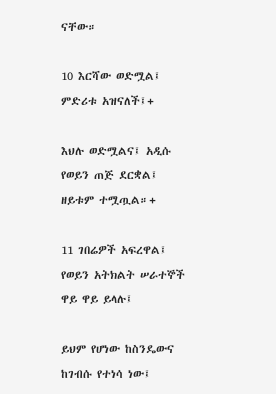ናቸው።

10 እርሻው ወድሟል፤ ምድሪቱ አዝናለች፤+

እህሉ ወድሟልና፤ አዲሱ የወይን ጠጅ ደርቋል፤ ዘይቱም ተሟጧል።+

11 ገበሬዎች አፍረዋል፤ የወይን አትክልት ሠራተኞች ዋይ ዋይ ይላሉ፤

ይህም የሆነው ከስንዴውና ከገብሱ የተነሳ ነው፤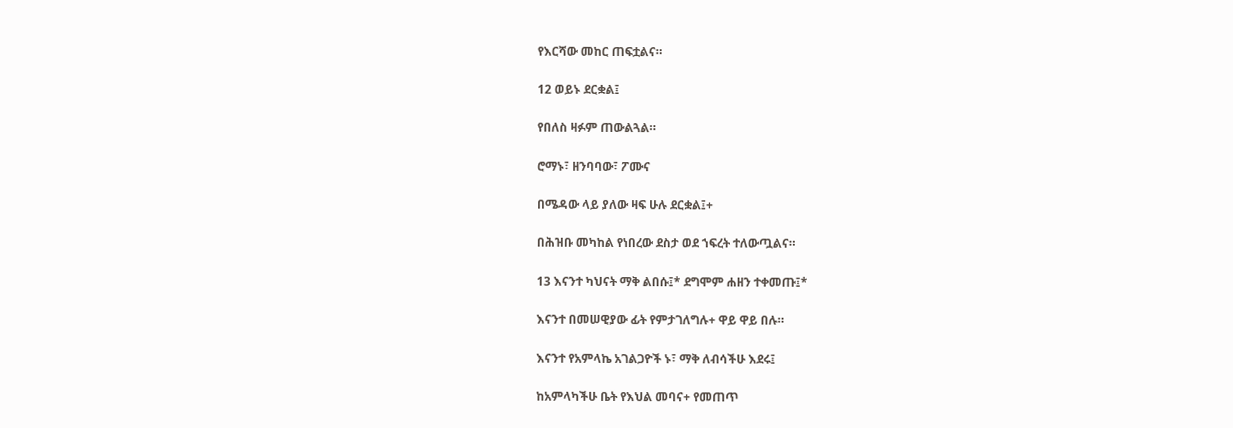የእርሻው መከር ጠፍቷልና።

12 ወይኑ ደርቋል፤

የበለስ ዛፉም ጠውልጓል።

ሮማኑ፣ ዘንባባው፣ ፖሙና

በሜዳው ላይ ያለው ዛፍ ሁሉ ደርቋል፤+

በሕዝቡ መካከል የነበረው ደስታ ወደ ኀፍረት ተለውጧልና።

13 እናንተ ካህናት ማቅ ልበሱ፤* ደግሞም ሐዘን ተቀመጡ፤*

እናንተ በመሠዊያው ፊት የምታገለግሉ+ ዋይ ዋይ በሉ።

እናንተ የአምላኬ አገልጋዮች ኑ፣ ማቅ ለብሳችሁ እደሩ፤

ከአምላካችሁ ቤት የእህል መባና+ የመጠጥ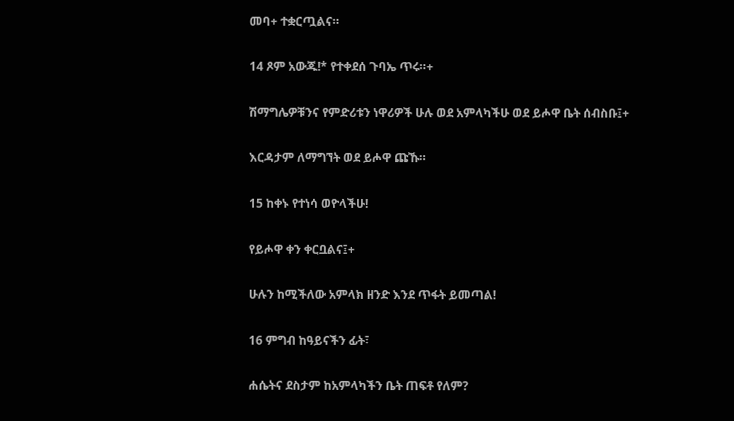መባ+ ተቋርጧልና።

14 ጾም አውጁ!* የተቀደሰ ጉባኤ ጥሩ።+

ሽማግሌዎቹንና የምድሪቱን ነዋሪዎች ሁሉ ወደ አምላካችሁ ወደ ይሖዋ ቤት ሰብስቡ፤+

እርዳታም ለማግኘት ወደ ይሖዋ ጩኹ።

15 ከቀኑ የተነሳ ወዮላችሁ!

የይሖዋ ቀን ቀርቧልና፤+

ሁሉን ከሚችለው አምላክ ዘንድ እንደ ጥፋት ይመጣል!

16 ምግብ ከዓይናችን ፊት፣

ሐሴትና ደስታም ከአምላካችን ቤት ጠፍቶ የለም?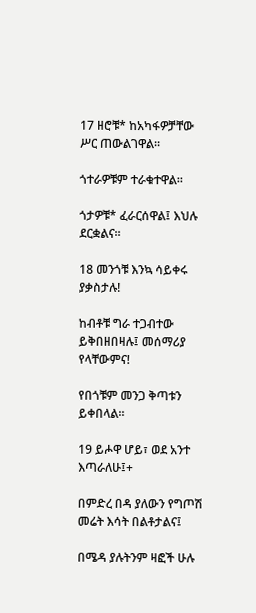17 ዘሮቹ* ከአካፋዎቻቸው ሥር ጠውልገዋል።

ጎተራዎቹም ተራቁተዋል።

ጎታዎቹ* ፈራርሰዋል፤ እህሉ ደርቋልና።

18 መንጎቹ እንኳ ሳይቀሩ ያቃስታሉ!

ከብቶቹ ግራ ተጋብተው ይቅበዘበዛሉ፤ መሰማሪያ የላቸውምና!

የበጎቹም መንጋ ቅጣቱን ይቀበላል።

19 ይሖዋ ሆይ፣ ወደ አንተ እጣራለሁ፤+

በምድረ በዳ ያለውን የግጦሽ መሬት እሳት በልቶታልና፤

በሜዳ ያሉትንም ዛፎች ሁሉ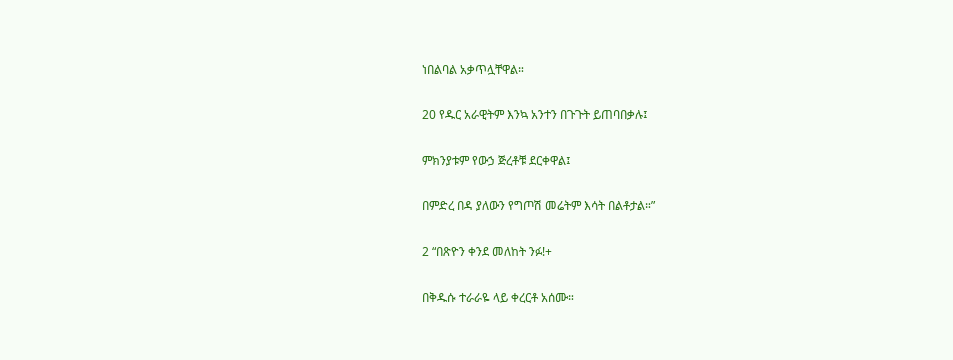ነበልባል አቃጥሏቸዋል።

20 የዱር አራዊትም እንኳ አንተን በጉጉት ይጠባበቃሉ፤

ምክንያቱም የውኃ ጅረቶቹ ደርቀዋል፤

በምድረ በዳ ያለውን የግጦሽ መሬትም እሳት በልቶታል።”

2 “በጽዮን ቀንደ መለከት ንፉ!+

በቅዱሱ ተራራዬ ላይ ቀረርቶ አሰሙ።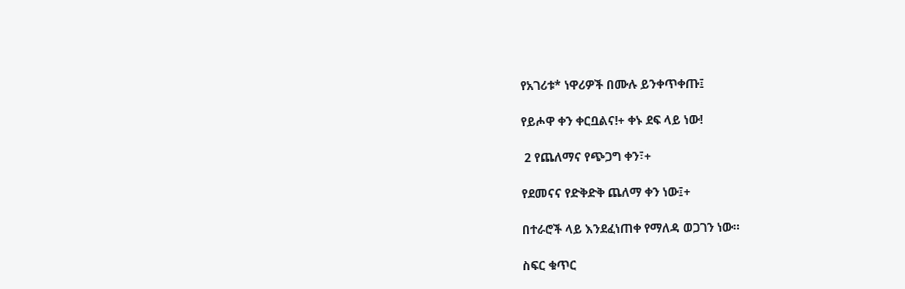የአገሪቱ* ነዋሪዎች በሙሉ ይንቀጥቀጡ፤

የይሖዋ ቀን ቀርቧልና!+ ቀኑ ደፍ ላይ ነው!

 2 የጨለማና የጭጋግ ቀን፣+

የደመናና የድቅድቅ ጨለማ ቀን ነው፤+

በተራሮች ላይ እንደፈነጠቀ የማለዳ ወጋገን ነው።

ስፍር ቁጥር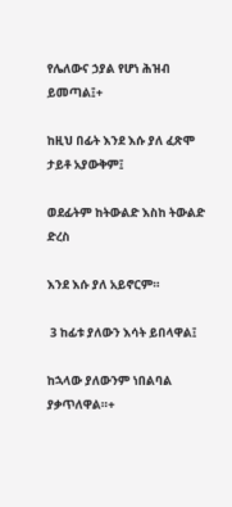የሌለውና ኃያል የሆነ ሕዝብ ይመጣል፤+

ከዚህ በፊት እንደ እሱ ያለ ፈጽሞ ታይቶ አያውቅም፤

ወደፊትም ከትውልድ እስከ ትውልድ ድረስ

እንደ እሱ ያለ አይኖርም።

 3 ከፊቱ ያለውን እሳት ይበላዋል፤

ከኋላው ያለውንም ነበልባል ያቃጥለዋል።+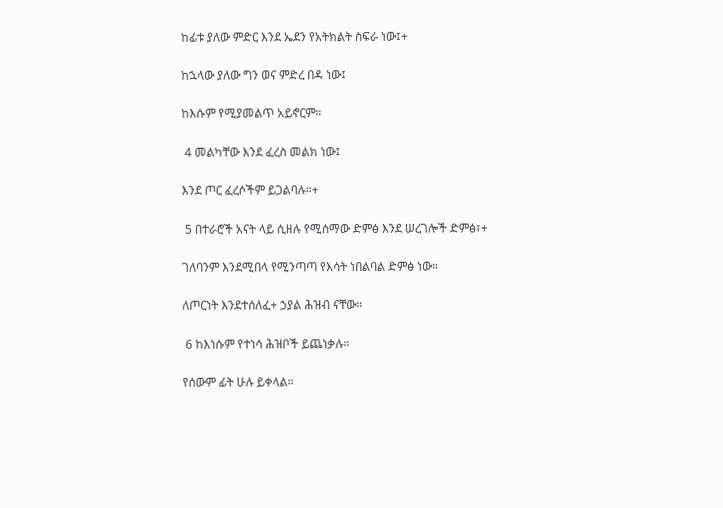ከፊቱ ያለው ምድር እንደ ኤደን የአትክልት ስፍራ ነው፤+

ከኋላው ያለው ግን ወና ምድረ በዳ ነው፤

ከእሱም የሚያመልጥ አይኖርም።

 4 መልካቸው እንደ ፈረስ መልክ ነው፤

እንደ ጦር ፈረሶችም ይጋልባሉ።+

 5 በተራሮች አናት ላይ ሲዘሉ የሚሰማው ድምፅ እንደ ሠረገሎች ድምፅ፣+

ገለባንም እንደሚበላ የሚንጣጣ የእሳት ነበልባል ድምፅ ነው።

ለጦርነት እንደተሰለፈ+ ኃያል ሕዝብ ናቸው።

 6 ከእነሱም የተነሳ ሕዝቦች ይጨነቃሉ።

የሰውም ፊት ሁሉ ይቀላል።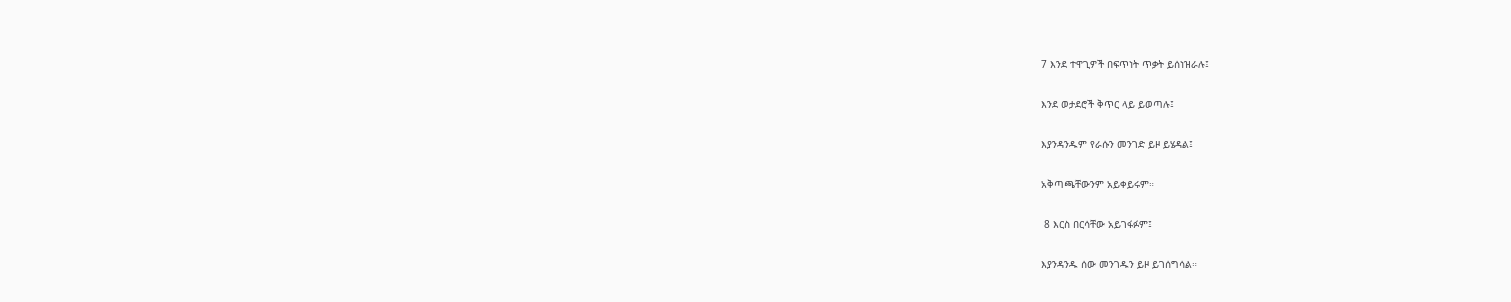7 እንደ ተዋጊዎች በፍጥነት ጥቃት ይሰነዝራሉ፤

እንደ ወታደሮች ቅጥር ላይ ይወጣሉ፤

እያንዳንዱም የራሱን መንገድ ይዞ ይሄዳል፤

አቅጣጫቸውንም አይቀይሩም።

 8 እርስ በርሳቸው አይገፋፉም፤

እያንዳንዱ ሰው መንገዱን ይዞ ይገሰግሳል።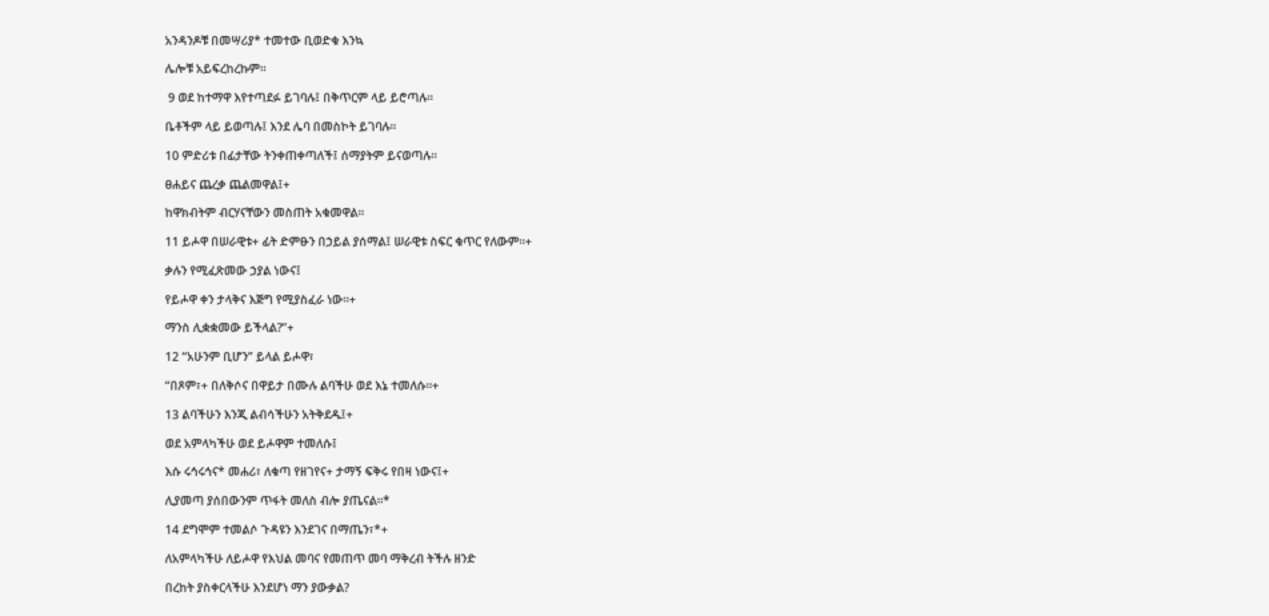አንዳንዶቹ በመሣሪያ* ተመተው ቢወድቁ እንኳ

ሌሎቹ አይፍረከረኩም።

 9 ወደ ከተማዋ እየተጣደፉ ይገባሉ፤ በቅጥርም ላይ ይሮጣሉ።

ቤቶችም ላይ ይወጣሉ፤ እንደ ሌባ በመስኮት ይገባሉ።

10 ምድሪቱ በፊታቸው ትንቀጠቀጣለች፤ ሰማያትም ይናወጣሉ።

ፀሐይና ጨረቃ ጨልመዋል፤+

ከዋክብትም ብርሃናቸውን መስጠት አቁመዋል።

11 ይሖዋ በሠራዊቱ+ ፊት ድምፁን በኃይል ያሰማል፤ ሠራዊቱ ስፍር ቁጥር የለውም።+

ቃሉን የሚፈጽመው ኃያል ነውና፤

የይሖዋ ቀን ታላቅና እጅግ የሚያስፈራ ነው።+

ማንስ ሊቋቋመው ይችላል?”+

12 “አሁንም ቢሆን” ይላል ይሖዋ፣

“በጾም፣+ በለቅሶና በዋይታ በሙሉ ልባችሁ ወደ እኔ ተመለሱ።+

13 ልባችሁን እንጂ ልብሳችሁን አትቅደዱ፤+

ወደ አምላካችሁ ወደ ይሖዋም ተመለሱ፤

እሱ ሩኅሩኅና* መሐሪ፣ ለቁጣ የዘገየና+ ታማኝ ፍቅሩ የበዛ ነውና፤+

ሊያመጣ ያሰበውንም ጥፋት መለስ ብሎ ያጤናል።*

14 ደግሞም ተመልሶ ጉዳዩን እንደገና በማጤን፣*+

ለአምላካችሁ ለይሖዋ የእህል መባና የመጠጥ መባ ማቅረብ ትችሉ ዘንድ

በረከት ያስቀርላችሁ እንደሆነ ማን ያውቃል?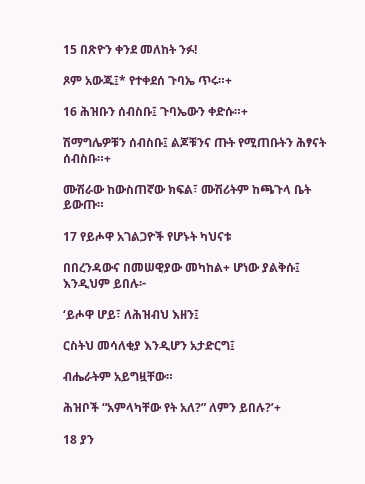15 በጽዮን ቀንደ መለከት ንፉ!

ጾም አውጁ፤* የተቀደሰ ጉባኤ ጥሩ።+

16 ሕዝቡን ሰብስቡ፤ ጉባኤውን ቀድሱ።+

ሽማግሌዎቹን ሰብስቡ፤ ልጆቹንና ጡት የሚጠቡትን ሕፃናት ሰብስቡ።+

ሙሽራው ከውስጠኛው ክፍል፣ ሙሽሪትም ከጫጉላ ቤት ይውጡ።

17 የይሖዋ አገልጋዮች የሆኑት ካህናቱ

በበረንዳውና በመሠዊያው መካከል+ ሆነው ያልቅሱ፤ እንዲህም ይበሉ፦

‘ይሖዋ ሆይ፣ ለሕዝብህ እዘን፤

ርስትህ መሳለቂያ እንዲሆን አታድርግ፤

ብሔራትም አይግዟቸው።

ሕዝቦች “አምላካቸው የት አለ?” ለምን ይበሉ?’+

18 ያን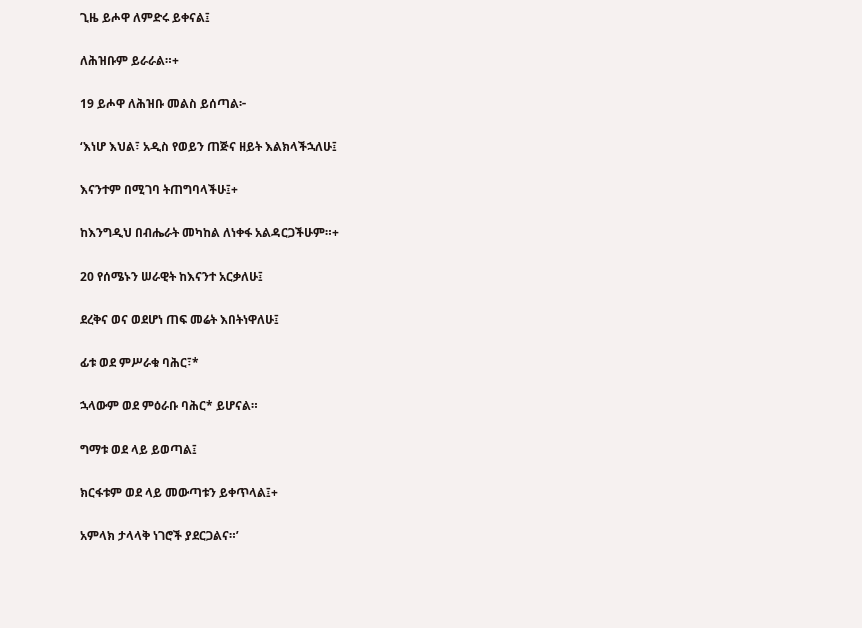ጊዜ ይሖዋ ለምድሩ ይቀናል፤

ለሕዝቡም ይራራል።+

19 ይሖዋ ለሕዝቡ መልስ ይሰጣል፦

‘እነሆ እህል፣ አዲስ የወይን ጠጅና ዘይት እልክላችኋለሁ፤

እናንተም በሚገባ ትጠግባላችሁ፤+

ከእንግዲህ በብሔራት መካከል ለነቀፋ አልዳርጋችሁም።+

20 የሰሜኑን ሠራዊት ከእናንተ አርቃለሁ፤

ደረቅና ወና ወደሆነ ጠፍ መሬት እበትነዋለሁ፤

ፊቱ ወደ ምሥራቁ ባሕር፣*

ኋላውም ወደ ምዕራቡ ባሕር* ይሆናል።

ግማቱ ወደ ላይ ይወጣል፤

ክርፋቱም ወደ ላይ መውጣቱን ይቀጥላል፤+

አምላክ ታላላቅ ነገሮች ያደርጋልና።’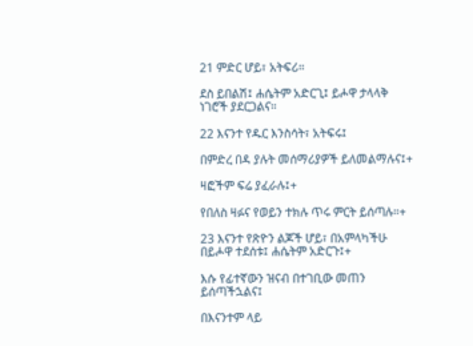21 ምድር ሆይ፣ አትፍሪ።

ደስ ይበልሽ፤ ሐሴትም አድርጊ፤ ይሖዋ ታላላቅ ነገሮች ያደርጋልና።

22 እናንተ የዱር እንስሳት፣ አትፍሩ፤

በምድረ በዳ ያሉት መሰማሪያዎች ይለመልማሉና፤+

ዛፎችም ፍሬ ያፈራሉ፤+

የበለስ ዛፉና የወይን ተክሉ ጥሩ ምርት ይሰጣሉ።+

23 እናንተ የጽዮን ልጆች ሆይ፣ በአምላካችሁ በይሖዋ ተደሰቱ፤ ሐሴትም አድርጉ፤+

እሱ የፊተኛውን ዝናብ በተገቢው መጠን ይሰጣችኋልና፤

በእናንተም ላይ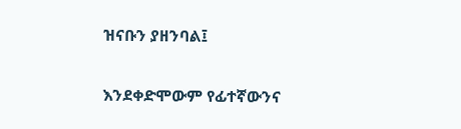ዝናቡን ያዘንባል፤

እንደቀድሞውም የፊተኛውንና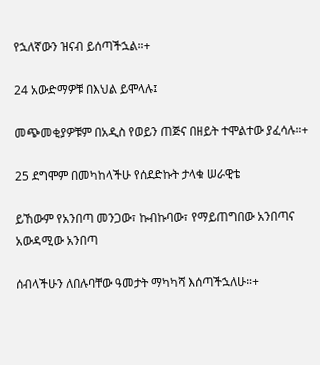የኋለኛውን ዝናብ ይሰጣችኋል።+

24 አውድማዎቹ በእህል ይሞላሉ፤

መጭመቂያዎቹም በአዲስ የወይን ጠጅና በዘይት ተሞልተው ያፈሳሉ።+

25 ደግሞም በመካከላችሁ የሰደድኩት ታላቁ ሠራዊቴ

ይኸውም የአንበጣ መንጋው፣ ኩብኩባው፣ የማይጠግበው አንበጣና አውዳሚው አንበጣ

ሰብላችሁን ለበሉባቸው ዓመታት ማካካሻ እሰጣችኋለሁ።+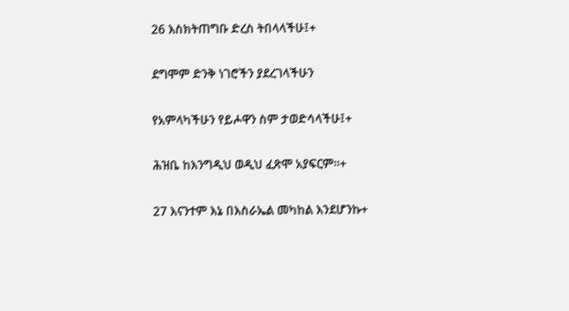26 እስክትጠግቡ ድረስ ትበላላችሁ፤+

ደግሞም ድንቅ ነገሮችን ያደረገላችሁን

የአምላካችሁን የይሖዋን ስም ታወድሳላችሁ፤+

ሕዝቤ ከእንግዲህ ወዲህ ፈጽሞ አያፍርም።+

27 እናንተም እኔ በእስራኤል መካከል እንደሆንኩ+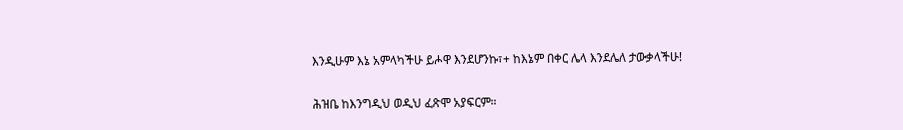እንዲሁም እኔ አምላካችሁ ይሖዋ እንደሆንኩ፣+ ከእኔም በቀር ሌላ እንደሌለ ታውቃላችሁ!

ሕዝቤ ከእንግዲህ ወዲህ ፈጽሞ አያፍርም።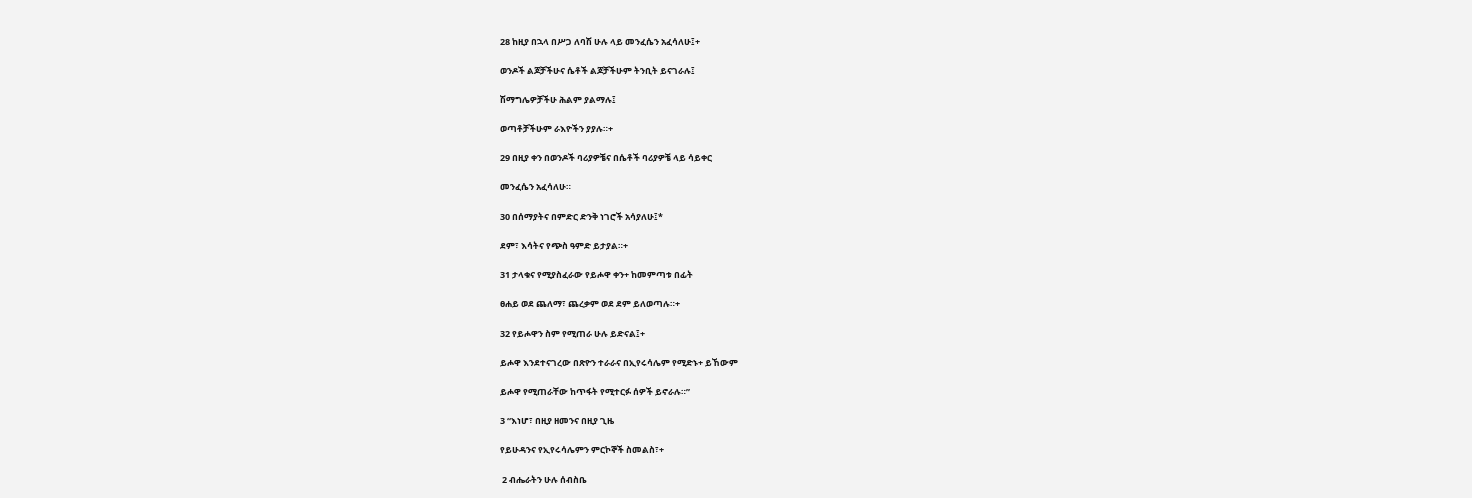28 ከዚያ በኋላ በሥጋ ለባሽ ሁሉ ላይ መንፈሴን አፈሳለሁ፤+

ወንዶች ልጆቻችሁና ሴቶች ልጆቻችሁም ትንቢት ይናገራሉ፤

ሽማግሌዎቻችሁ ሕልም ያልማሉ፤

ወጣቶቻችሁም ራእዮችን ያያሉ።+

29 በዚያ ቀን በወንዶች ባሪያዎቼና በሴቶች ባሪያዎቼ ላይ ሳይቀር

መንፈሴን አፈሳለሁ።

30 በሰማያትና በምድር ድንቅ ነገሮች አሳያለሁ፤*

ደም፣ እሳትና የጭስ ዓምድ ይታያል።+

31 ታላቁና የሚያስፈራው የይሖዋ ቀን+ ከመምጣቱ በፊት

ፀሐይ ወደ ጨለማ፣ ጨረቃም ወደ ደም ይለወጣሉ።+

32 የይሖዋን ስም የሚጠራ ሁሉ ይድናል፤+

ይሖዋ እንደተናገረው በጽዮን ተራራና በኢየሩሳሌም የሚድኑ+ ይኸውም

ይሖዋ የሚጠራቸው ከጥፋት የሚተርፉ ሰዎች ይኖራሉ።”

3 “እነሆ፣ በዚያ ዘመንና በዚያ ጊዜ

የይሁዳንና የኢየሩሳሌምን ምርኮኞች ስመልስ፣+

 2 ብሔራትን ሁሉ ሰብስቤ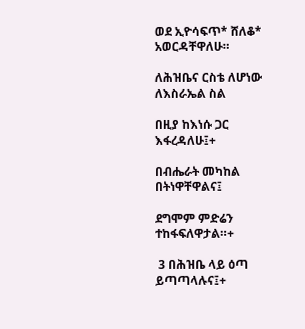ወደ ኢዮሳፍጥ* ሸለቆ* አወርዳቸዋለሁ።

ለሕዝቤና ርስቴ ለሆነው ለእስራኤል ስል

በዚያ ከእነሱ ጋር እፋረዳለሁ፤+

በብሔራት መካከል በትነዋቸዋልና፤

ደግሞም ምድሬን ተከፋፍለዋታል።+

 3 በሕዝቤ ላይ ዕጣ ይጣጣላሉና፤+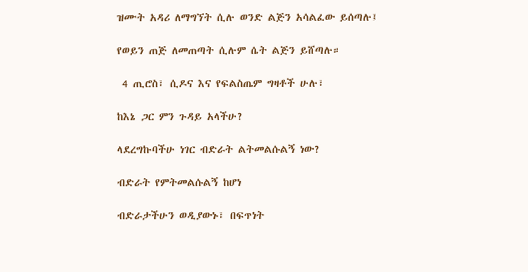ዝሙት አዳሪ ለማግኘት ሲሉ ወንድ ልጅን አሳልፈው ይሰጣሉ፤

የወይን ጠጅ ለመጠጣት ሲሉም ሴት ልጅን ይሸጣሉ።

 4 ጢሮስ፣ ሲዶና እና የፍልስጤም ግዛቶች ሁሉ፣

ከእኔ ጋር ምን ጉዳይ አላችሁ?

ላደረግኩባችሁ ነገር ብድራት ልትመልሱልኝ ነው?

ብድራት የምትመልሱልኝ ከሆነ

ብድራታችሁን ወዲያውኑ፣ በፍጥነት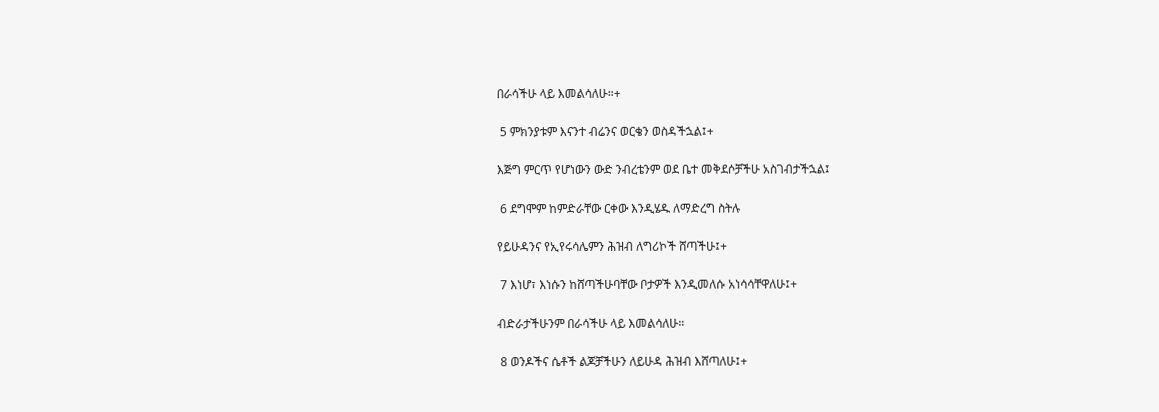በራሳችሁ ላይ እመልሳለሁ።+

 5 ምክንያቱም እናንተ ብሬንና ወርቄን ወስዳችኋል፤+

እጅግ ምርጥ የሆነውን ውድ ንብረቴንም ወደ ቤተ መቅደሶቻችሁ አስገብታችኋል፤

 6 ደግሞም ከምድራቸው ርቀው እንዲሄዱ ለማድረግ ስትሉ

የይሁዳንና የኢየሩሳሌምን ሕዝብ ለግሪኮች ሸጣችሁ፤+

 7 እነሆ፣ እነሱን ከሸጣችሁባቸው ቦታዎች እንዲመለሱ አነሳሳቸዋለሁ፤+

ብድራታችሁንም በራሳችሁ ላይ እመልሳለሁ።

 8 ወንዶችና ሴቶች ልጆቻችሁን ለይሁዳ ሕዝብ እሸጣለሁ፤+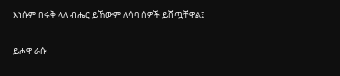እነሱም በሩቅ ላለ ብሔር ይኸውም ለሳባ ሰዎች ይሸጧቸዋል፤

ይሖዋ ራሱ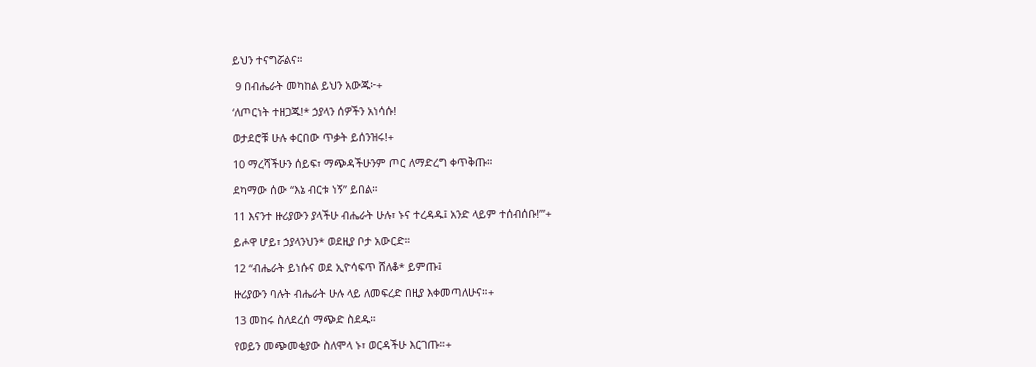ይህን ተናግሯልና።

 9 በብሔራት መካከል ይህን አውጁ፦+

‘ለጦርነት ተዘጋጁ!* ኃያላን ሰዎችን አነሳሱ!

ወታደሮቹ ሁሉ ቀርበው ጥቃት ይሰንዝሩ!+

10 ማረሻችሁን ሰይፍ፣ ማጭዳችሁንም ጦር ለማድረግ ቀጥቅጡ።

ደካማው ሰው “እኔ ብርቱ ነኝ” ይበል።

11 እናንተ ዙሪያውን ያላችሁ ብሔራት ሁሉ፣ ኑና ተረዳዱ፤ አንድ ላይም ተሰብሰቡ!’”+

ይሖዋ ሆይ፣ ኃያላንህን* ወደዚያ ቦታ አውርድ።

12 “ብሔራት ይነሱና ወደ ኢዮሳፍጥ ሸለቆ* ይምጡ፤

ዙሪያውን ባሉት ብሔራት ሁሉ ላይ ለመፍረድ በዚያ እቀመጣለሁና።+

13 መከሩ ስለደረሰ ማጭድ ስደዱ።

የወይን መጭመቂያው ስለሞላ ኑ፣ ወርዳችሁ እርገጡ።+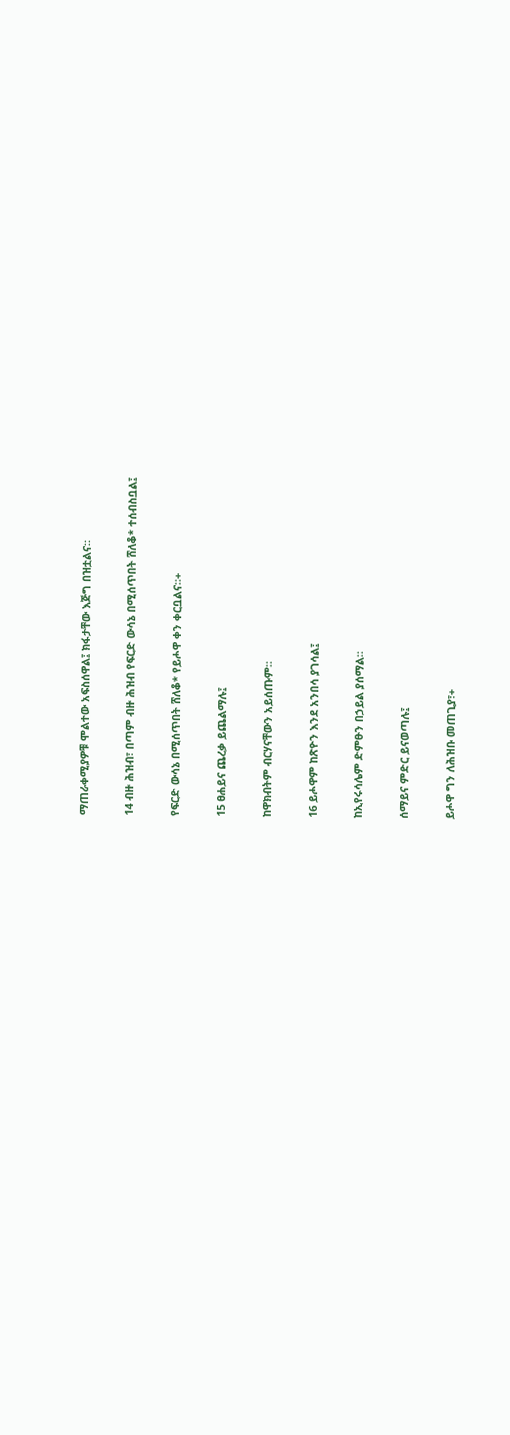ማጠራቀሚያዎቹ ሞልተው አፍስሰዋል፤ ክፋታቸው እጅግ በዝቷልና።

14 ብዙ ሕዝብ፣ በጣም ብዙ ሕዝብ የፍርድ ውሳኔ በሚሰጥበት ሸለቆ* ተሰብስቧል፤

የፍርድ ውሳኔ በሚሰጥበት ሸለቆ* የይሖዋ ቀን ቀርቧልና።+

15 ፀሐይና ጨረቃ ይጨልማሉ፤

ከዋክብትም ብርሃናቸውን አይሰጡም።

16 ይሖዋም ከጽዮን እንደ አንበሳ ያገሳል፤

ከኢየሩሳሌም ድምፁን በኃይል ያሰማል።

ሰማይና ምድር ይናወጣሉ፤

ይሖዋ ግን ለሕዝቡ መጠጊያ፣+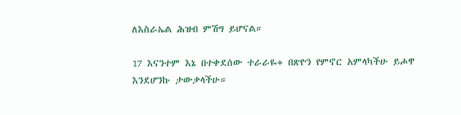ለእስራኤል ሕዝብ ምሽግ ይሆናል።

17 እናንተም እኔ በተቀደሰው ተራራዬ+ በጽዮን የምኖር አምላካችሁ ይሖዋ እንደሆንኩ ታውቃላችሁ።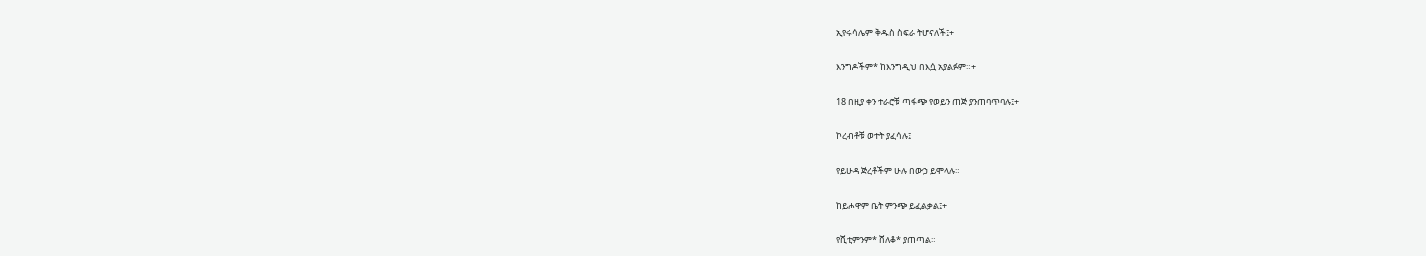ኢየሩሳሌም ቅዱስ ስፍራ ትሆናለች፤+

እንግዶችም* ከእንግዲህ በእሷ አያልፉም።+

18 በዚያ ቀን ተራሮቹ ጣፋጭ የወይን ጠጅ ያንጠባጥባሉ፤+

ኮረብቶቹ ወተት ያፈሳሉ፤

የይሁዳ ጅረቶችም ሁሉ በውኃ ይሞላሉ።

ከይሖዋም ቤት ምንጭ ይፈልቃል፤+

የሺቲምንም* ሸለቆ* ያጠጣል።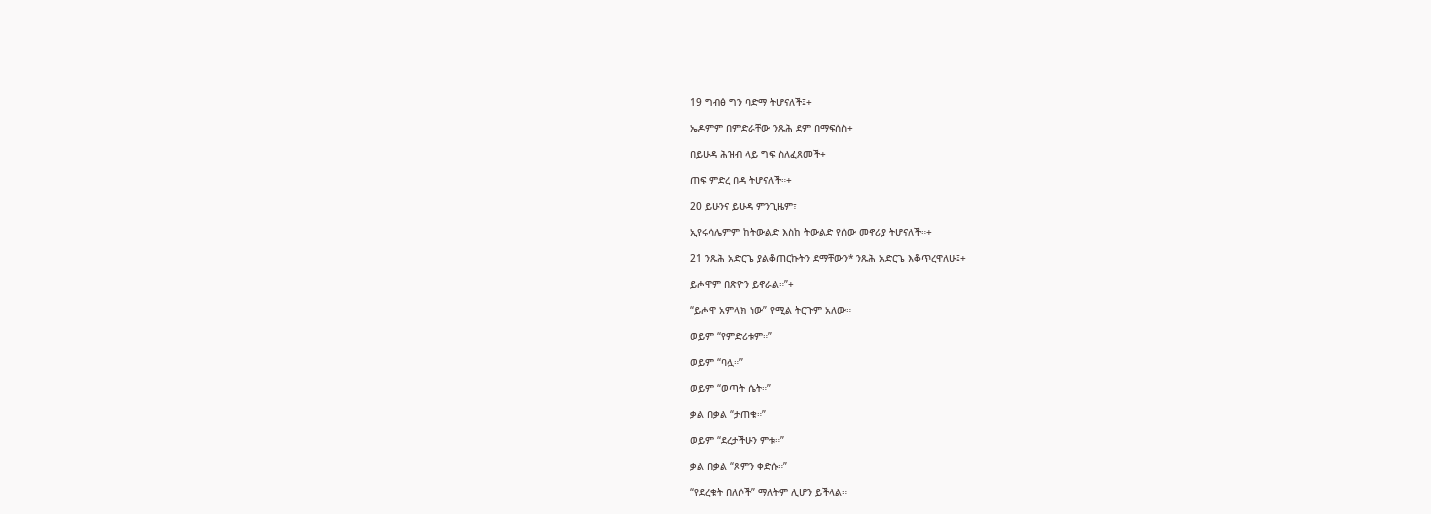19 ግብፅ ግን ባድማ ትሆናለች፤+

ኤዶምም በምድራቸው ንጹሕ ደም በማፍሰስ+

በይሁዳ ሕዝብ ላይ ግፍ ስለፈጸመች+

ጠፍ ምድረ በዳ ትሆናለች።+

20 ይሁንና ይሁዳ ምንጊዜም፣

ኢየሩሳሌምም ከትውልድ እስከ ትውልድ የሰው መኖሪያ ትሆናለች።+

21 ንጹሕ አድርጌ ያልቆጠርኩትን ደማቸውን* ንጹሕ አድርጌ እቆጥረዋለሁ፤+

ይሖዋም በጽዮን ይኖራል።”+

“ይሖዋ አምላክ ነው” የሚል ትርጉም አለው።

ወይም “የምድሪቱም።”

ወይም “ባሏ።”

ወይም “ወጣት ሴት።”

ቃል በቃል “ታጠቁ።”

ወይም “ደረታችሁን ምቱ።”

ቃል በቃል “ጾምን ቀድሱ።”

“የደረቁት በለሶች” ማለትም ሊሆን ይችላል።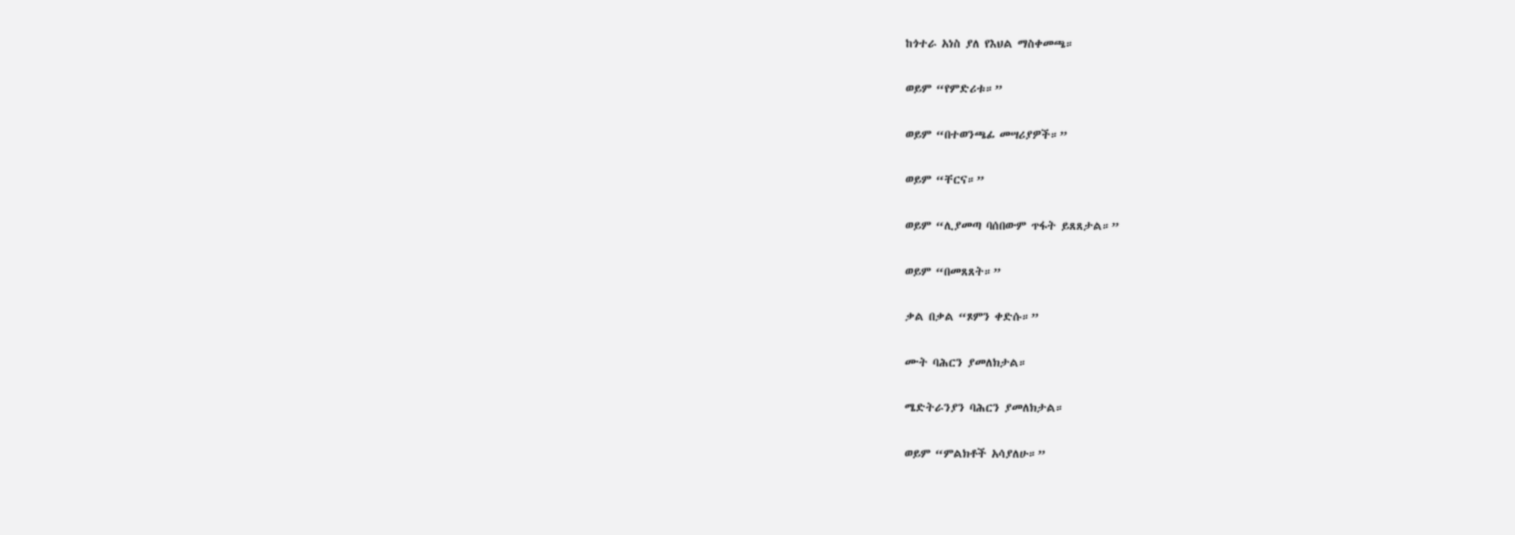ከጎተራ አነስ ያለ የእህል ማስቀመጫ።

ወይም “የምድሪቱ።”

ወይም “በተወንጫፊ መሣሪያዎች።”

ወይም “ቸርና።”

ወይም “ሊያመጣ ባሰበውም ጥፋት ይጸጸታል።”

ወይም “በመጸጸት።”

ቃል በቃል “ጾምን ቀድሱ።”

ሙት ባሕርን ያመለክታል።

ሜድትራንያን ባሕርን ያመለክታል።

ወይም “ምልክቶች አሳያለሁ።”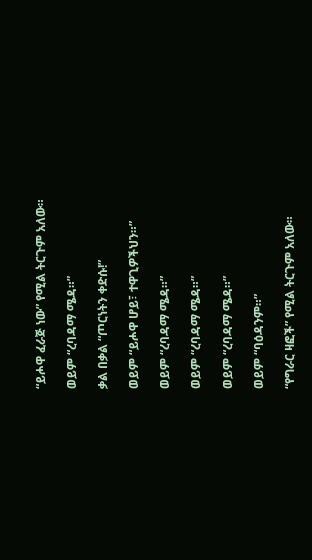“ይሖዋ ፈራጅ ነው” የሚል ትርጉም አለው።

ወይም “ረባዳማ ሜዳ።”

ቃል በቃል “ጦርነትን ቀድሱ!”

ወይም “ይሖዋ ሆይ፣ ተዋጊዎችህን።”

ወይም “ረባዳማ ሜዳ።”

ወይም “ረባዳማ ሜዳ።”

ወይም “ረባዳማ ሜዳ።”

ወይም “ባዕዳንም።”

“የግራር ዛፎች” የሚል ትርጉም አለው።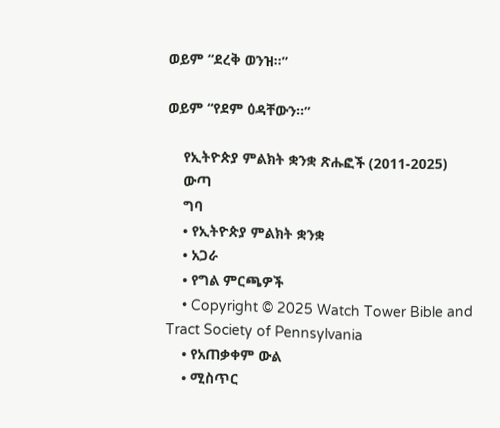ወይም “ደረቅ ወንዝ።”

ወይም “የደም ዕዳቸውን።”

    የኢትዮጵያ ምልክት ቋንቋ ጽሑፎች (2011-2025)
    ውጣ
    ግባ
    • የኢትዮጵያ ምልክት ቋንቋ
    • አጋራ
    • የግል ምርጫዎች
    • Copyright © 2025 Watch Tower Bible and Tract Society of Pennsylvania
    • የአጠቃቀም ውል
    • ሚስጥር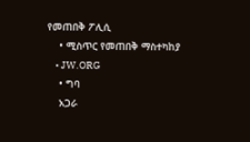የመጠበቅ ፖሊሲ
    • ሚስጥር የመጠበቅ ማስተካከያ
    • JW.ORG
    • ግባ
    አጋራ